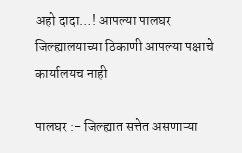अहो दादा…! आपल्या पालघर जिल्ह्यालयाच्या ठिकाणी आपल्या पक्षाचे कार्यालयच नाही

पालघर :- जिल्ह्यात सत्तेत असणाऱ्या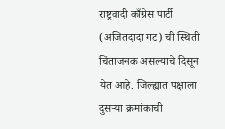राष्ट्रवादी काँग्रेस पार्टी (अजितदादा गट) ची स्थिती चिंताजनक असल्याचे दिसून येत आहे. जिल्ह्यात पक्षाला दुसऱ्या क्रमांकाची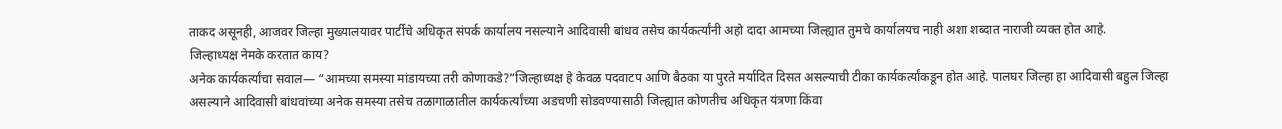ताकद असूनही, आजवर जिल्हा मुख्यालयावर पार्टीचे अधिकृत संपर्क कार्यालय नसल्याने आदिवासी बांधव तसेच कार्यकर्त्यांनी अहो दादा आमच्या जिल्ह्यात तुमचे कार्यालयच नाही अशा शब्दात नाराजी व्यक्त होत आहे.
जिल्हाध्यक्ष नेमके करतात काय?
अनेक कार्यकर्त्यांचा सवाल— “आमच्या समस्या मांडायच्या तरी कोणाकडे?”जिल्हाध्यक्ष हे केवळ पदवाटप आणि बैठका या पुरते मर्यादित दिसत असल्याची टीका कार्यकर्त्यांकडून होत आहे. पालघर जिल्हा हा आदिवासी बहुल जिल्हा असल्याने आदिवासी बांधवांच्या अनेक समस्या तसेच तळागाळातील कार्यकर्त्यांच्या अडचणी सोडवण्यासाठी जिल्ह्यात कोणतीच अधिकृत यंत्रणा किंवा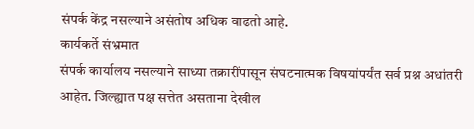संपर्क केंद्र नसल्याने असंतोष अधिक वाढतो आहे.
कार्यकर्ते संभ्रमात
संपर्क कार्यालय नसल्याने साध्या तक्रारींपासून संघटनात्मक विषयांपर्यंत सर्व प्रश्न अधांतरी आहेत. जिल्ह्यात पक्ष सत्तेत असताना देखील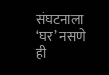संघटनाला ‘घर’ नसणे ही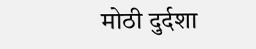मोठी दुर्दशा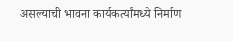असल्याची भावना कार्यकर्त्यांमध्ये निर्माण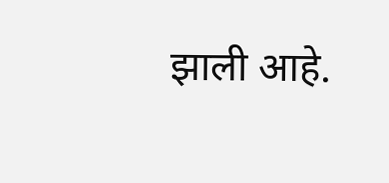झाली आहे.